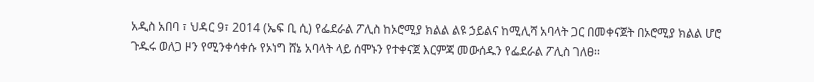አዲስ አበባ ፣ ህዳር 9፣ 2014 (ኤፍ ቢ ሲ) የፌደራል ፖሊስ ከኦሮሚያ ክልል ልዩ ኃይልና ከሚሊሻ አባላት ጋር በመቀናጀት በኦሮሚያ ክልል ሆሮ ጉዱሩ ወለጋ ዞን የሚንቀሳቀሱ የኦነግ ሸኔ አባላት ላይ ሰሞኑን የተቀናጀ እርምጃ መውሰዱን የፌደራል ፖሊስ ገለፀ፡፡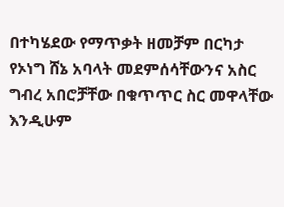በተካሄደው የማጥቃት ዘመቻም በርካታ የኦነግ ሸኔ አባላት መደምሰሳቸውንና አስር ግብረ አበሮቻቸው በቁጥጥር ስር መዋላቸው እንዲሁም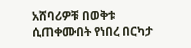አሸባሪዎቹ በወቅቱ ሲጠቀሙበት የነበረ በርካታ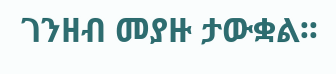ገንዘብ መያዙ ታውቋል፡፡